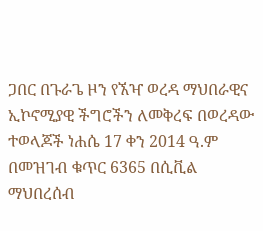ጋበር በጉራጌ ዞን የኧዣ ወረዳ ማህበራዊና ኢኮኖሚያዊ ችግሮችን ለመቅረፍ በወረዳው ተወላጆች ነሐሴ 17 ቀን 2014 ዓ.ም በመዝገብ ቁጥር 6365 በሲቪል ማህበረሰብ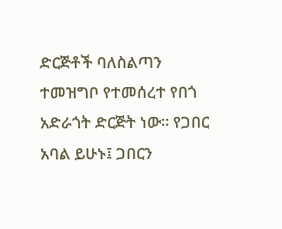ድርጅቶች ባለስልጣን ተመዝግቦ የተመሰረተ የበጎ አድራጎት ድርጅት ነው፡፡ የጋበር አባል ይሁኑ፤ ጋበርን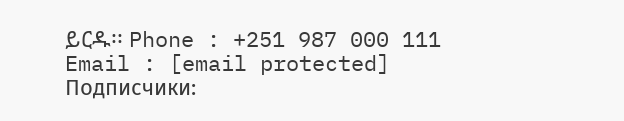ይርዱ፡፡ Phone : +251 987 000 111 Email : [email protected]
Подписчики: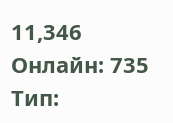11,346
Онлайн: 735
Тип: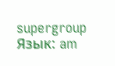supergroup
Язык: am